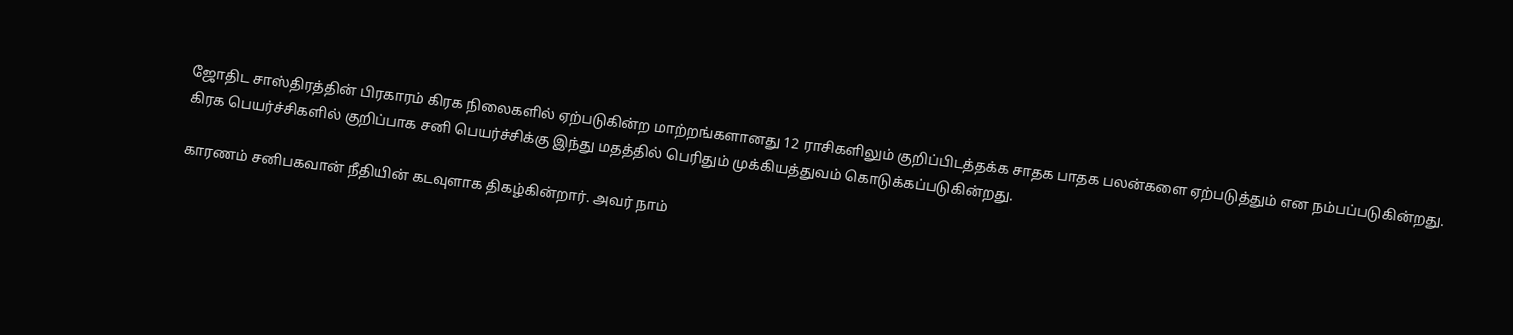ஜோதிட சாஸ்திரத்தின் பிரகாரம் கிரக நிலைகளில் ஏற்படுகின்ற மாற்றங்களானது 12 ராசிகளிலும் குறிப்பிடத்தக்க சாதக பாதக பலன்களை ஏற்படுத்தும் என நம்பப்படுகின்றது.
கிரக பெயர்ச்சிகளில் குறிப்பாக சனி பெயர்ச்சிக்கு இந்து மதத்தில் பெரிதும் முக்கியத்துவம் கொடுக்கப்படுகின்றது.

காரணம் சனிபகவான் நீதியின் கடவுளாக திகழ்கின்றார். அவர் நாம்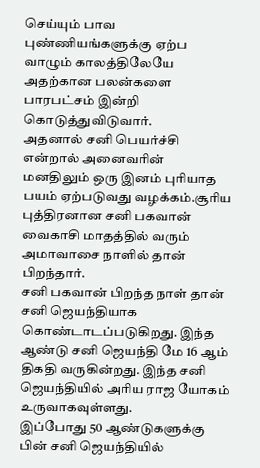செய்யும் பாவ புண்ணியங்களுக்கு ஏற்ப வாழும் காலத்திலேயே அதற்கான பலன்களை பாரபட்சம் இன்றி கொடுத்துவிடுவார்.
அதனால் சனி பெயர்ச்சி என்றால் அனைவரின் மனதிலும் ஒரு இனம் புரியாத பயம் ஏற்படுவது வழக்கம்.சூரிய புத்திரனான சனி பகவான் வைகாசி மாதத்தில் வரும் அமாவாசை நாளில் தான் பிறந்தார்.
சனி பகவான் பிறந்த நாள் தான் சனி ஜெயந்தியாக கொண்டாடப்படுகிறது. இந்த ஆண்டு சனி ஜெயந்தி மே 16 ஆம் திகதி வருகின்றது. இந்த சனி ஜெயந்தியில் அரிய ராஜ யோகம் உருவாகவுள்ளது.
இப்போது 50 ஆண்டுகளுக்கு பின் சனி ஜெயந்தியில்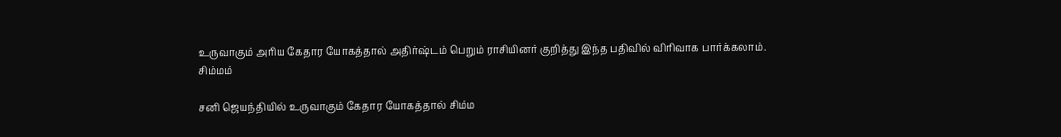உருவாகும் அரிய கேதார யோகத்தால் அதிர்ஷ்டம் பெறும் ராசியினர் குறித்து இந்த பதிவில் விரிவாக பார்க்கலாம்.
சிம்மம்

சனி ஜெயந்தியில் உருவாகும் கேதார யோகத்தால் சிம்ம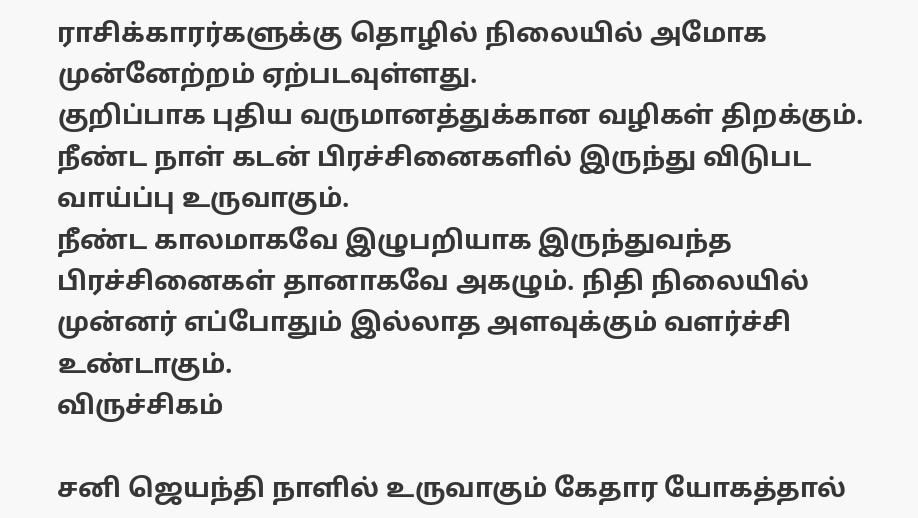ராசிக்காரர்களுக்கு தொழில் நிலையில் அமோக முன்னேற்றம் ஏற்படவுள்ளது.
குறிப்பாக புதிய வருமானத்துக்கான வழிகள் திறக்கும். நீண்ட நாள் கடன் பிரச்சினைகளில் இருந்து விடுபட வாய்ப்பு உருவாகும்.
நீண்ட காலமாகவே இழுபறியாக இருந்துவந்த பிரச்சினைகள் தானாகவே அகழும். நிதி நிலையில் முன்னர் எப்போதும் இல்லாத அளவுக்கும் வளர்ச்சி உண்டாகும்.
விருச்சிகம்

சனி ஜெயந்தி நாளில் உருவாகும் கேதார யோகத்தால்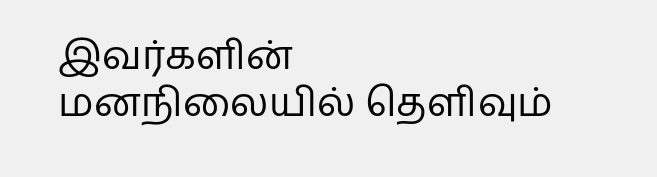இவர்களின் மனநிலையில் தெளிவும்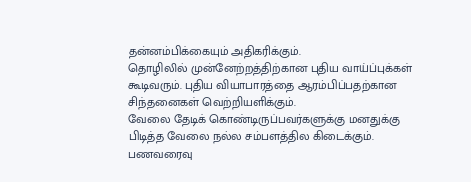தன்னம்பிக்கையும் அதிகரிக்கும்.
தொழிலில் முன்னேற்றத்திற்கான புதிய வாய்ப்புக்கள் கூடிவரும். புதிய வியாபாரத்தை ஆரம்பிப்பதற்கான சிந்தனைகள் வெற்றியளிக்கும்.
வேலை தேடிக் கொண்டிருப்பவர்களுக்கு மனதுக்கு பிடித்த வேலை நல்ல சம்பளத்தில கிடைக்கும். பணவரைவு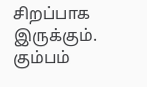சிறப்பாக இருக்கும்.
கும்பம்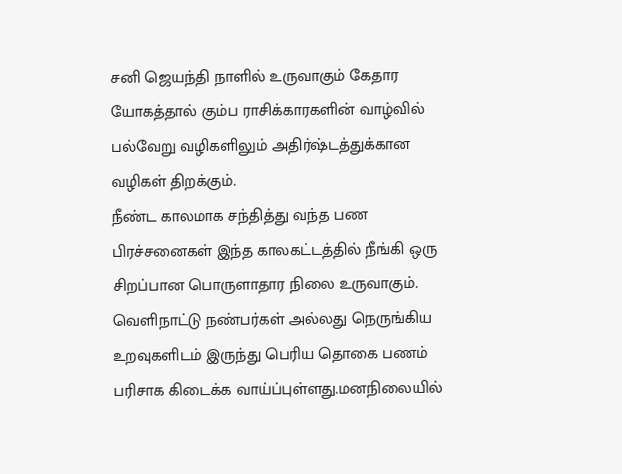சனி ஜெயந்தி நாளில் உருவாகும் கேதார யோகத்தால் கும்ப ராசிக்காரகளின் வாழ்வில் பல்வேறு வழிகளிலும் அதிர்ஷ்டத்துக்கான வழிகள் திறக்கும்.
நீண்ட காலமாக சந்தித்து வந்த பண பிரச்சனைகள் இந்த காலகட்டத்தில் நீங்கி ஒரு சிறப்பான பொருளாதார நிலை உருவாகும்.
வெளிநாட்டு நண்பர்கள் அல்லது நெருங்கிய உறவுகளிடம் இருந்து பெரிய தொகை பணம் பரிசாக கிடைக்க வாய்ப்புள்ளது.மனநிலையில்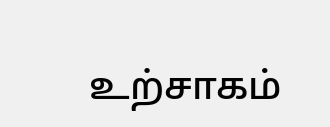உற்சாகம்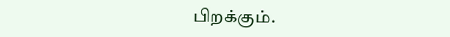பிறக்கும்.